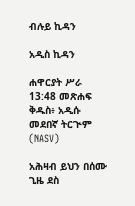ብሉይ ኪዳን

አዲስ ኪዳን

ሐዋርያት ሥራ 13:48 መጽሐፍ ቅዱስ፥ አዲሱ መደበኛ ትርጒም (NASV)

አሕዛብ ይህን በሰሙ ጊዜ ደስ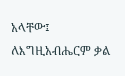አላቸው፤ ለእግዚአብሔርም ቃል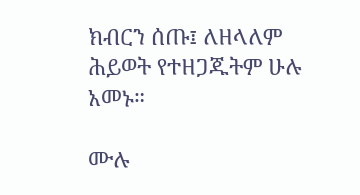ክብርን ሰጡ፤ ለዘላለም ሕይወት የተዘጋጁትም ሁሉ አመኑ።

ሙሉ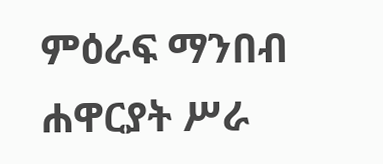ምዕራፍ ማንበብ ሐዋርያት ሥራ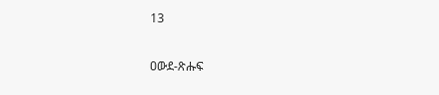13

ዐውደ-ጽሑፍ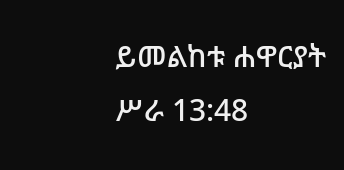ይመልከቱ ሐዋርያት ሥራ 13:48